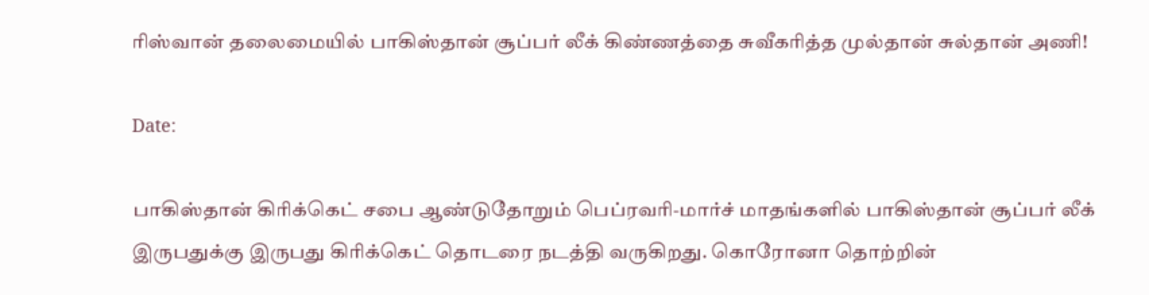ரிஸ்வான் தலைமையில் பாகிஸ்தான் சூப்பர் லீக் கிண்ணத்தை சுவீகரித்த முல்தான் சுல்தான் அணி!

Date:

பாகிஸ்தான் கிரிக்கெட் சபை ஆண்டுதோறும் பெப்ரவரி-மார்ச் மாதங்களில் பாகிஸ்தான் சூப்பர் லீக் இருபதுக்கு இருபது கிரிக்கெட் தொடரை நடத்தி வருகிறது. கொரோனா தொற்றின்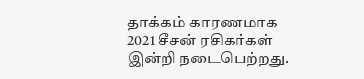தாக்கம் காரணமாக 2021 சீசன் ரசிகர்கள் இன்றி நடைபெற்றது.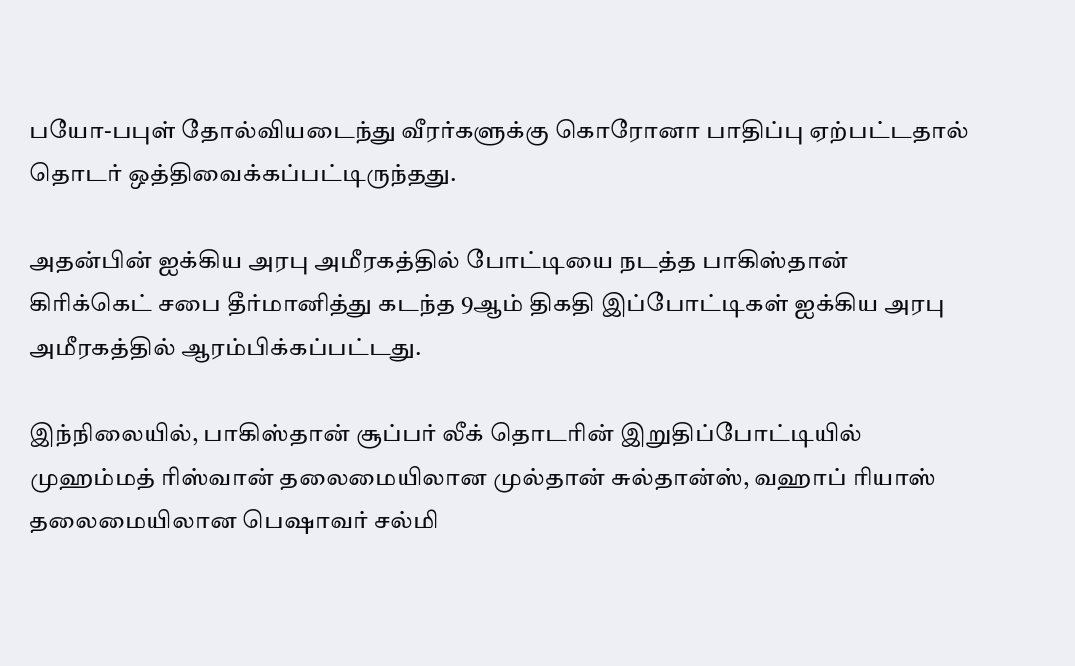பயோ-பபுள் தோல்வியடைந்து வீரர்களுக்கு கொரோனா பாதிப்பு ஏற்பட்டதால் தொடர் ஒத்திவைக்கப்பட்டிருந்தது.

அதன்பின் ஐக்கிய அரபு அமீரகத்தில் போட்டியை நடத்த பாகிஸ்தான் கிரிக்கெட் சபை தீர்மானித்து கடந்த 9ஆம் திகதி இப்போட்டிகள் ஐக்கிய அரபு அமீரகத்தில் ஆரம்பிக்கப்பட்டது.

இந்நிலையில், பாகிஸ்தான் சூப்பர் லீக் தொடரின் இறுதிப்போட்டியில் முஹம்மத் ரிஸ்வான் தலைமையிலான முல்தான் சுல்தான்ஸ், வஹாப் ரியாஸ் தலைமையிலான பெஷாவர் சல்மி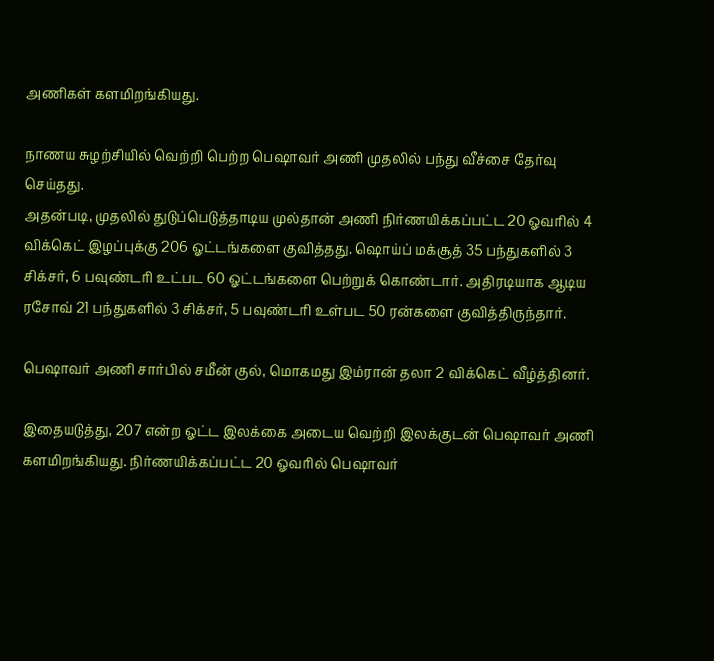அணிகள் களமிறங்கியது.

நாணய சுழற்சியில் வெற்றி பெற்ற பெஷாவர் அணி முதலில் பந்து வீச்சை தேர்வு செய்தது.
அதன்படி, முதலில் துடுப்பெடுத்தாடிய முல்தான் அணி நிர்ணயிக்கப்பட்ட 20 ஓவரில் 4 விக்கெட் இழப்புக்கு 206 ஓட்டங்களை குவித்தது. ஷொய்ப் மக்சூத் 35 பந்துகளில் 3 சிக்சர், 6 பவுண்டரி உட்பட 60 ஓட்டங்களை பெற்றுக் கொண்டார். அதிரடியாக ஆடிய ரசோவ் 21 பந்துகளில் 3 சிக்சர், 5 பவுண்டரி உள்பட 50 ரன்களை குவித்திருந்தார்.

பெஷாவர் அணி சார்பில் சமீன் குல், மொகமது இம்ரான் தலா 2 விக்கெட் வீழ்த்தினர்.

இதையடுத்து, 207 என்ற ஓட்ட இலக்கை அடைய வெற்றி இலக்குடன் பெஷாவர் அணி களமிறங்கியது. நிர்ணயிக்கப்பட்ட 20 ஓவரில் பெஷாவர்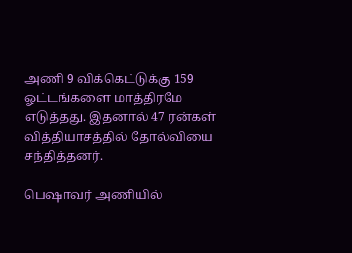அணி 9 விக்கெட்டுக்கு 159 ஓட்டங்களை மாத்திரமே எடுத்தது. இதனால் 47 ரன்கள் வித்தியாசத்தில் தோல்வியை சந்தித்தனர்.

பெஷாவர் அணியில்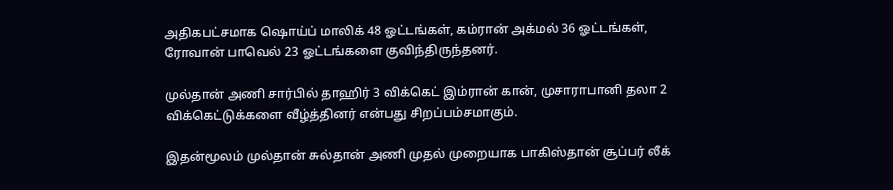அதிகபட்சமாக ஷொய்ப் மாலிக் 48 ஓட்டங்கள், கம்ரான் அக்மல் 36 ஓட்டங்கள், ரோவான் பாவெல் 23 ஓட்டங்களை குவிந்திருந்தனர்.

முல்தான் அணி சார்பில் தாஹிர் 3 விக்கெட் இம்ரான் கான், முசாராபானி தலா 2 விக்கெட்டுக்களை வீழ்த்தினர் என்பது சிறப்பம்சமாகும்.

இதன்மூலம் முல்தான் சுல்தான் அணி முதல் முறையாக பாகிஸ்தான் சூப்பர் லீக்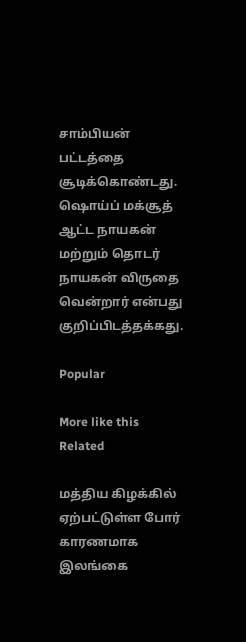சாம்பியன் பட்டத்தை சூடிக்கொண்டது. ஷொய்ப் மக்சூத் ஆட்ட நாயகன் மற்றும் தொடர் நாயகன் விருதை வென்றார் என்பது குறிப்பிடத்தக்கது.

Popular

More like this
Related

மத்திய கிழக்கில் ஏற்பட்டுள்ள போர் காரணமாக இலங்கை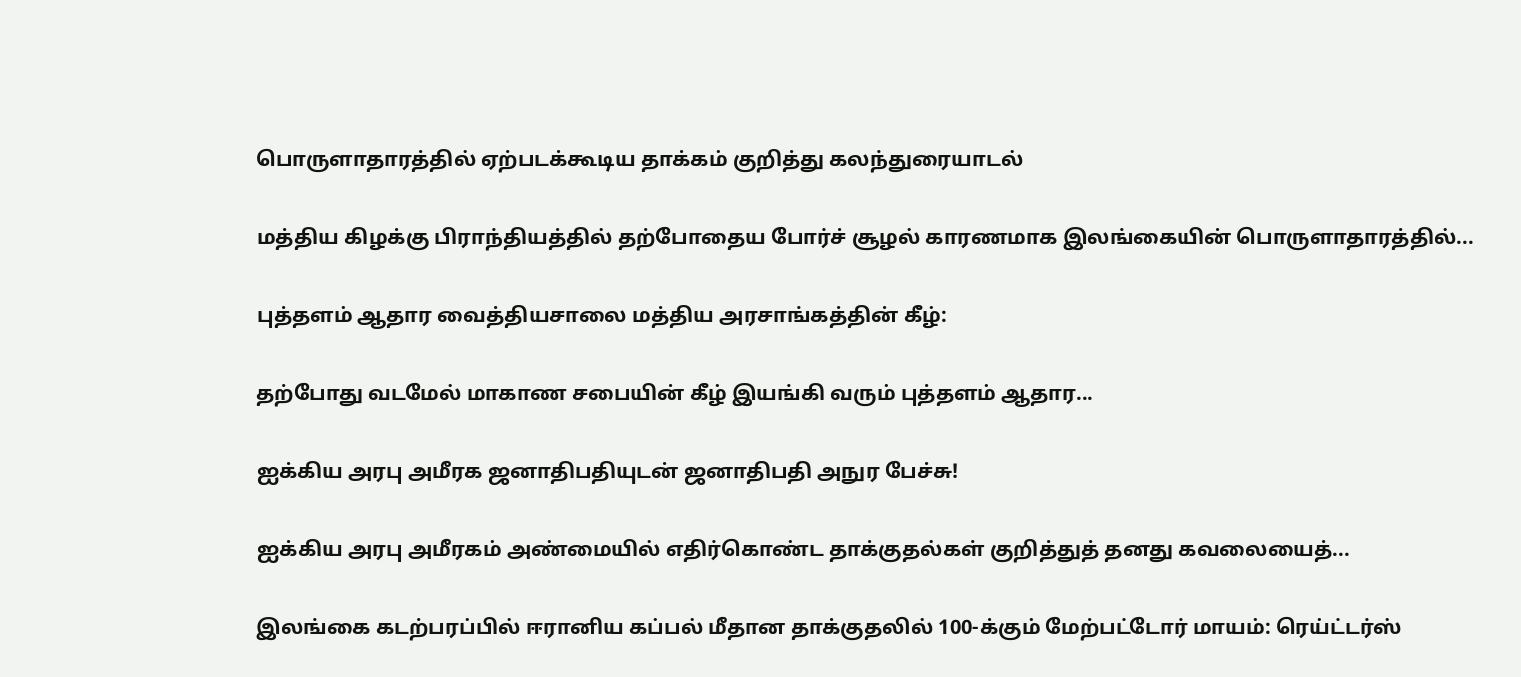பொருளாதாரத்தில் ஏற்படக்கூடிய தாக்கம் குறித்து கலந்துரையாடல்

மத்திய கிழக்கு பிராந்தியத்தில் தற்போதைய போர்ச் சூழல் காரணமாக இலங்கையின் பொருளாதாரத்தில்...

புத்தளம் ஆதார வைத்தியசாலை மத்திய அரசாங்கத்தின் கீழ்:

தற்போது வடமேல் மாகாண சபையின் கீழ் இயங்கி வரும் புத்தளம் ஆதார...

ஐக்கிய அரபு அமீரக ஜனாதிபதியுடன் ஜனாதிபதி அநுர பேச்சு!

ஐக்கிய அரபு அமீரகம் அண்மையில் எதிர்கொண்ட தாக்குதல்கள் குறித்துத் தனது கவலையைத்...

இலங்கை கடற்பரப்பில் ஈரானிய கப்பல் மீதான தாக்குதலில் 100-க்கும் மேற்பட்டோர் மாயம்: ரெய்ட்டர்ஸ்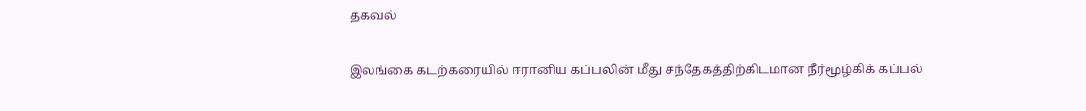தகவல்

இலங்கை கடற்கரையில் ஈரானிய கப்பலின் மீது சந்தேகத்திற்கிடமான நீர்மூழ்கிக் கப்பல்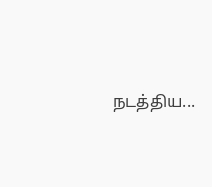நடத்திய...